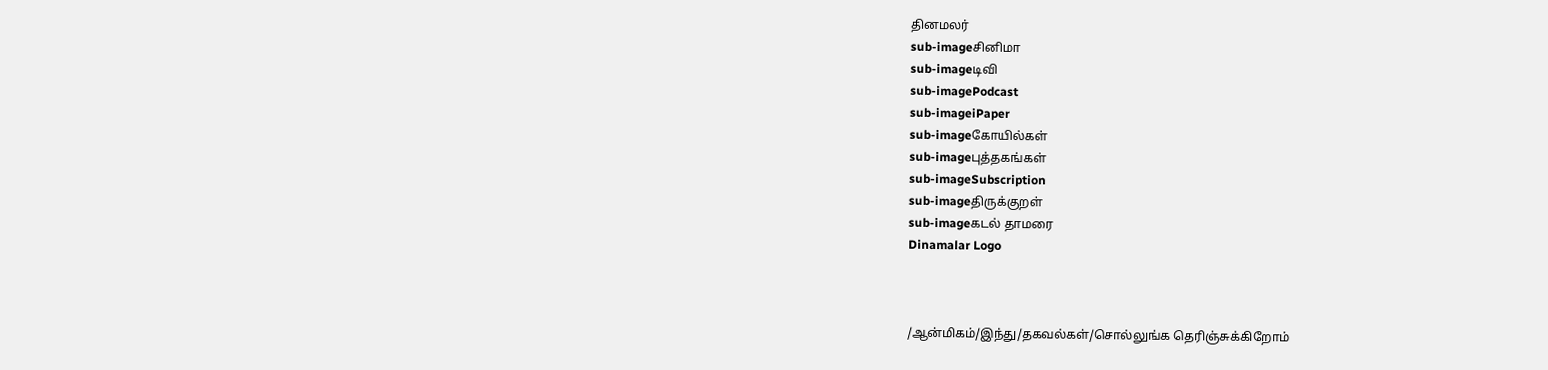தினமலர்
sub-imageசினிமா
sub-imageடிவி
sub-imagePodcast
sub-imageiPaper
sub-imageகோயில்கள்
sub-imageபுத்தகங்கள்
sub-imageSubscription
sub-imageதிருக்குறள்
sub-imageகடல் தாமரை
Dinamalar Logo



/ஆன்மிகம்/இந்து/தகவல்கள்/சொல்லுங்க தெரிஞ்சுக்கிறோம்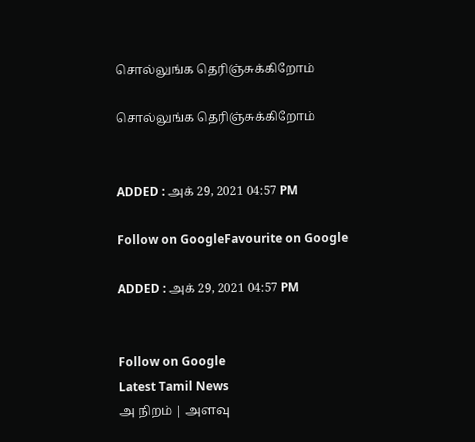சொல்லுங்க தெரிஞ்சுக்கிறோம்

சொல்லுங்க தெரிஞ்சுக்கிறோம்


ADDED : அக் 29, 2021 04:57 PM

Follow on GoogleFavourite on Google

ADDED : அக் 29, 2021 04:57 PM


Follow on Google
Latest Tamil News
அ நிறம் | அளவு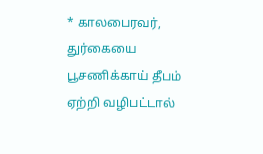* காலபைரவர், துர்கையை பூசணிக்காய் தீபம் ஏற்றி வழிபட்டால்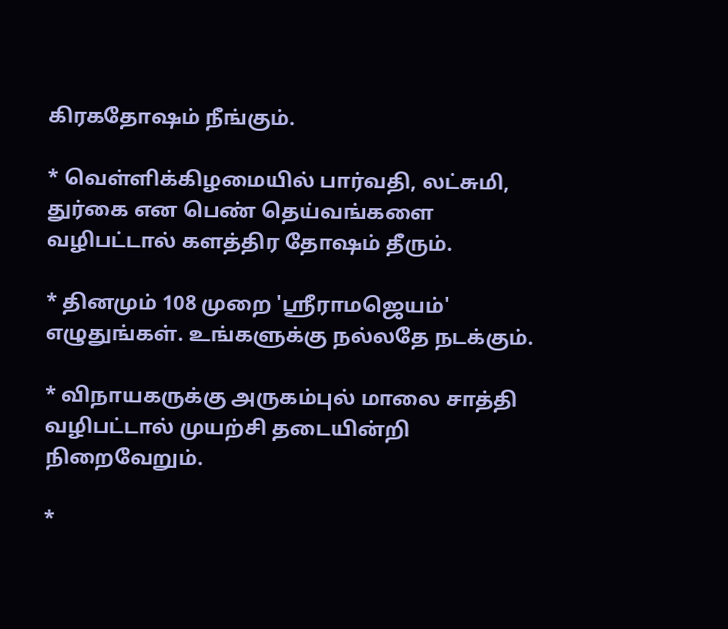கிரகதோஷம் நீங்கும்.

* வெள்ளிக்கிழமையில் பார்வதி, லட்சுமி, துர்கை என பெண் தெய்வங்களை வழிபட்டால் களத்திர தோஷம் தீரும்.

* தினமும் 108 முறை 'ஸ்ரீராமஜெயம்' எழுதுங்கள். உங்களுக்கு நல்லதே நடக்கும்.

* விநாயகருக்கு அருகம்புல் மாலை சாத்தி வழிபட்டால் முயற்சி தடையின்றி நிறைவேறும்.

*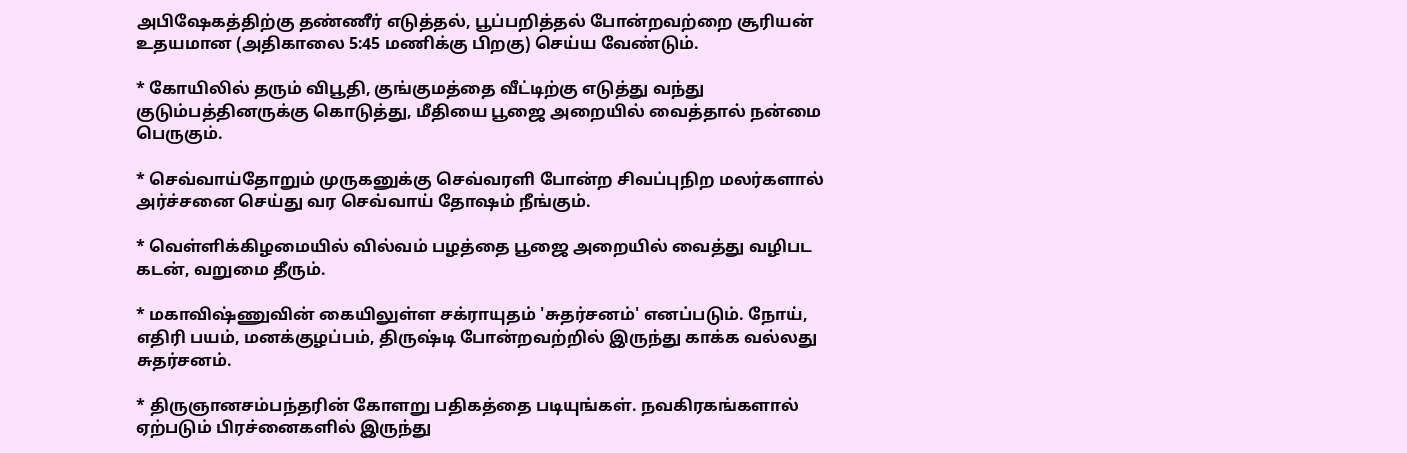அபிஷேகத்திற்கு தண்ணீர் எடுத்தல், பூப்பறித்தல் போன்றவற்றை சூரியன் உதயமான (அதிகாலை 5:45 மணிக்கு பிறகு) செய்ய வேண்டும்.

* கோயிலில் தரும் விபூதி, குங்குமத்தை வீட்டிற்கு எடுத்து வந்து குடும்பத்தினருக்கு கொடுத்து, மீதியை பூஜை அறையில் வைத்தால் நன்மை பெருகும்.

* செவ்வாய்தோறும் முருகனுக்கு செவ்வரளி போன்ற சிவப்புநிற மலர்களால் அர்ச்சனை செய்து வர செவ்வாய் தோஷம் நீங்கும்.

* வெள்ளிக்கிழமையில் வில்வம் பழத்தை பூஜை அறையில் வைத்து வழிபட கடன், வறுமை தீரும்.

* மகாவிஷ்ணுவின் கையிலுள்ள சக்ராயுதம் 'சுதர்சனம்' எனப்படும். நோய், எதிரி பயம், மனக்குழப்பம், திருஷ்டி போன்றவற்றில் இருந்து காக்க வல்லது சுதர்சனம்.

* திருஞானசம்பந்தரின் கோளறு பதிகத்தை படியுங்கள். நவகிரகங்களால் ஏற்படும் பிரச்னைகளில் இருந்து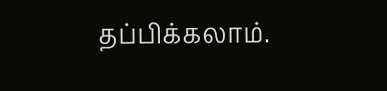தப்பிக்கலாம்.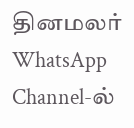தினமலர் WhatsApp Channel-ல்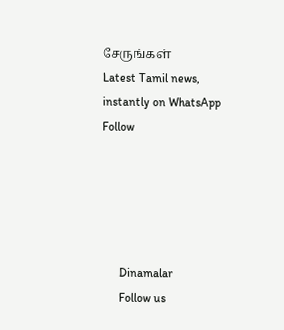சேருங்கள்
Latest Tamil news, instantly on WhatsApp
Follow





      Dinamalar
      Follow us